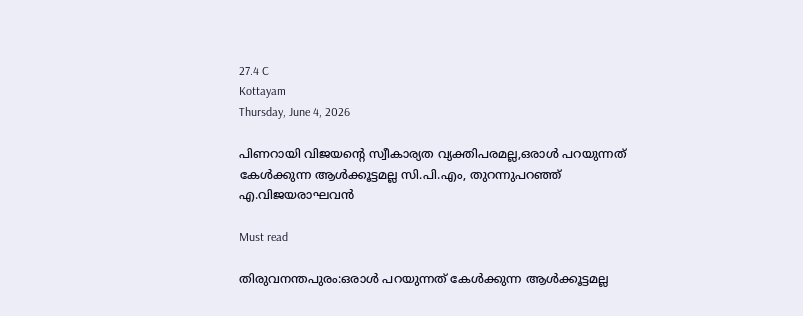27.4 C
Kottayam
Thursday, June 4, 2026

പിണറായി വിജയന്റെ സ്വീകാര്യത വ്യക്തിപരമല്ല,ഒരാള്‍ പറയുന്നത് കേള്‍ക്കുന്ന ആള്‍ക്കൂട്ടമല്ല സി.പി.എം, തുറന്നുപറഞ്ഞ് എ.വിജയരാഘവന്‍

Must read

തിരുവനന്തപുരം:ഒരാള്‍ പറയുന്നത് കേള്‍ക്കുന്ന ആള്‍ക്കൂട്ടമല്ല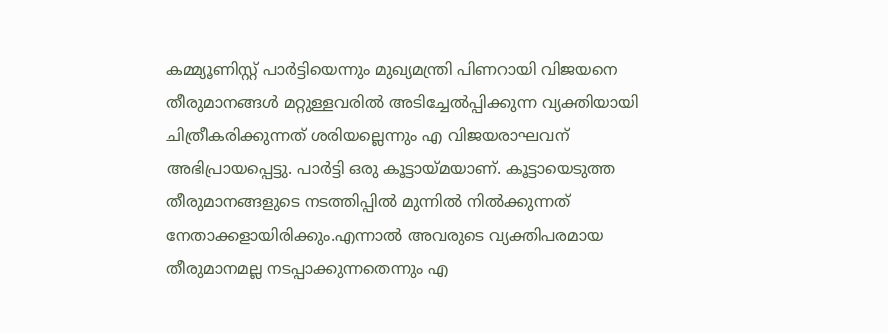കമ്മ്യൂണിസ്റ്റ് പാര്‍ട്ടിയെന്നും മുഖ്യമന്ത്രി പിണറായി വിജയനെ തീരുമാനങ്ങള്‍ മറ്റുള്ളവരില്‍ അടിച്ചേല്‍പ്പിക്കുന്ന വ്യക്തിയായി ചിത്രീകരിക്കുന്നത് ശരിയല്ലെന്നും എ വിജയരാഘവന് അഭിപ്രായപ്പെട്ടു. പാര്‍ട്ടി ഒരു കൂട്ടായ്മയാണ്. കൂട്ടായെടുത്ത തീരുമാനങ്ങളുടെ നടത്തിപ്പില്‍ മുന്നില്‍ നില്‍ക്കുന്നത് നേതാക്കളായിരിക്കും.എന്നാല്‍ അവരുടെ വ്യക്തിപരമായ തീരുമാനമല്ല നടപ്പാക്കുന്നതെന്നും എ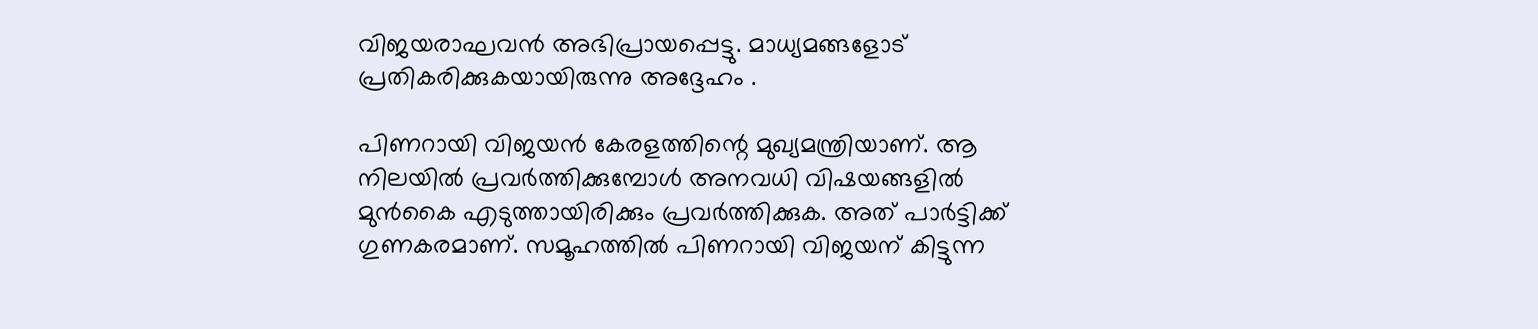വിജയരാഘവന്‍ അഭിപ്രായപ്പെട്ടു. മാധ്യമങ്ങളോട് പ്രതികരിക്കുകയായിരുന്നു അദ്ദേഹം .

പിണറായി വിജയന്‍ കേരളത്തിന്റെ മുഖ്യമന്ത്രിയാണ്. ആ നിലയില്‍ പ്രവര്‍ത്തിക്കുമ്പോള്‍ അനവധി വിഷയങ്ങളില്‍ മുന്‍കൈ എടുത്തായിരിക്കും പ്രവര്‍ത്തിക്കുക. അത് പാര്‍ട്ടിക്ക് ഗുണകരമാണ്. സമൂഹത്തില്‍ പിണറായി വിജയന് കിട്ടുന്ന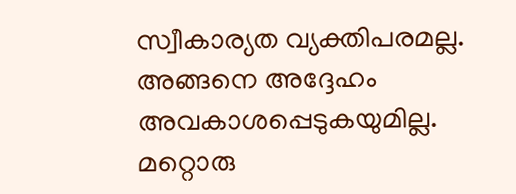സ്വീകാര്യത വ്യക്തിപരമല്ല. അങ്ങനെ അദ്ദേഹം അവകാശപ്പെടുകയുമില്ല. മറ്റൊരു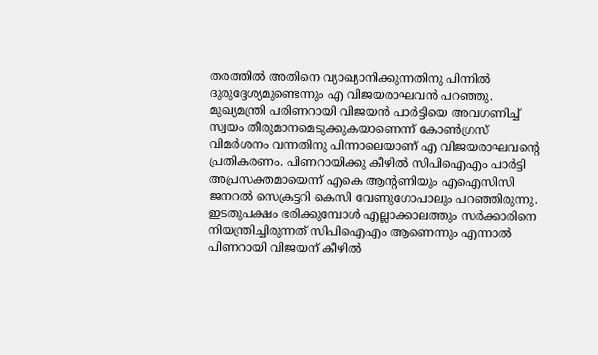തരത്തില്‍ അതിനെ വ്യാഖ്യാനിക്കുന്നതിനു പിന്നില്‍ ദുരുദ്ദേശ്യമുണ്ടെന്നും എ വിജയരാഘവന്‍ പറഞ്ഞു. മുഖ്യമന്ത്രി പരിണറായി വിജയന്‍ പാര്‍ട്ടിയെ അവഗണിച്ച് സ്വയം തീരുമാനമെടുക്കുകയാണെന്ന് കോണ്‍ഗ്രസ് വിമര്‍ശനം വന്നതിനു പിന്നാലെയാണ് എ വിജയരാഘവന്റെ പ്രതികരണം. പിണറായിക്കു കീഴില്‍ സിപിഐഎം പാര്‍ട്ടി അപ്രസക്തമായെന്ന് എകെ ആന്റണിയും എഐസിസി ജനറല്‍ സെക്രട്ടറി കെസി വേണുഗോപാലും പറഞ്ഞിരുന്നു. ഇടതുപക്ഷം ഭരിക്കുമ്പോള്‍ എല്ലാക്കാലത്തും സര്‍ക്കാരിനെ നിയന്ത്രിച്ചിരുന്നത് സിപിഐഎം ആണെന്നും എന്നാല്‍ പിണറായി വിജയന് കീഴില്‍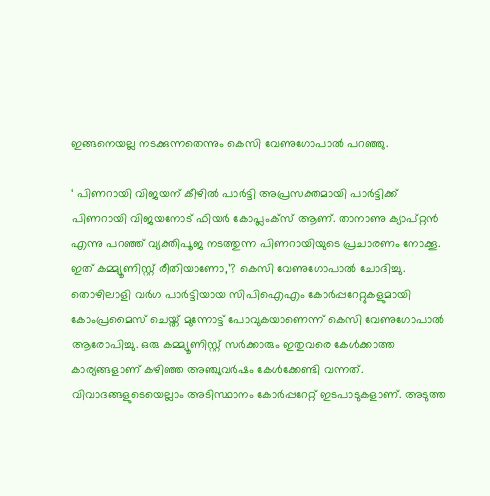ഇങ്ങനെയല്ല നടക്കുന്നതെന്നും കെസി വേണുഗോപാല്‍ പറഞ്ഞു.

‘ പിണറായി വിജയന് കീഴില്‍ പാര്‍ട്ടി അപ്രസക്തമായി പാര്‍ട്ടിക്ക് പിണറായി വിജയനോട് ഫിയര്‍ കോപ്ലംക്സ് ആണ്. താനാണു ക്യാപ്റ്റന്‍ എന്നു പറഞ്ഞ് വ്യക്തിപൂജ നടത്തുന്ന പിണറായിയുടെ പ്രചാരണം നോക്കൂ. ഇത് കമ്മ്യൂണിസ്റ്റ് രീതിയാണോ,’? കെസി വേണുഗോപാല്‍ ചോദിച്ചു. തൊഴിലാളി വര്‍ഗ പാര്‍ട്ടിയായ സിപിഐഎം കോര്‍പ്പറേറ്റുകളുമായി കോംപ്രമൈസ് ചെയ്ത് മുന്നോട്ട് പോവുകയാണെന്ന് കെസി വേണുഗോപാല്‍ ആരോപിച്ചു. ഒരു കമ്മ്യൂണിസ്റ്റ് സര്‍ക്കാരും ഇതുവരെ കേള്‍ക്കാത്ത കാര്യങ്ങളാണ് കഴിഞ്ഞ അഞ്ചുവര്‍ഷം കേള്‍ക്കേണ്ടി വന്നത്. വിവാദങ്ങളുടെയെല്ലാം അടിസ്ഥാനം കോര്‍പ്പറേറ്റ് ഇടപാടുകളാണ്. അടുത്ത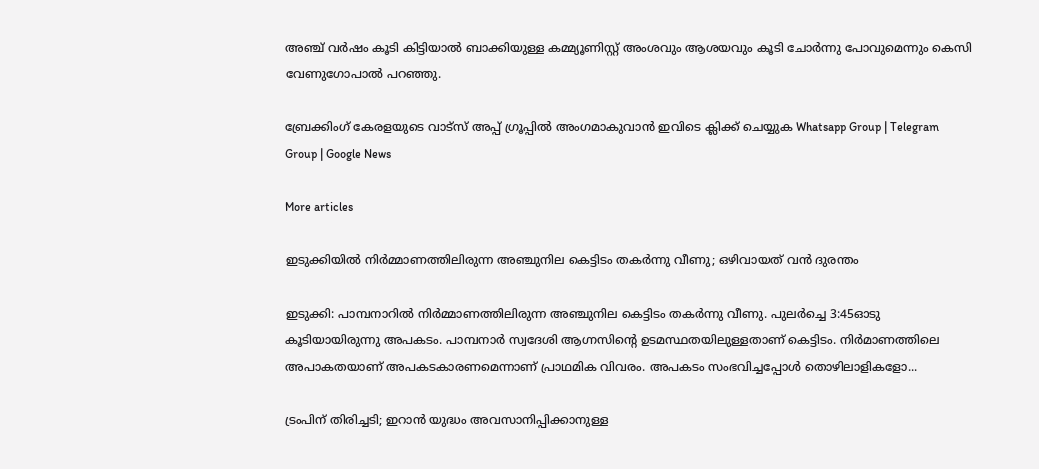അഞ്ച് വര്‍ഷം കൂടി കിട്ടിയാല്‍ ബാക്കിയുള്ള കമ്മ്യൂണിസ്റ്റ് അംശവും ആശയവും കൂടി ചോര്‍ന്നു പോവുമെന്നും കെസി വേണുഗോപാല്‍ പറഞ്ഞു.

ബ്രേക്കിംഗ് കേരളയുടെ വാട്സ് അപ്പ് ഗ്രൂപ്പിൽ അംഗമാകുവാൻ ഇവിടെ ക്ലിക്ക് ചെയ്യുക Whatsapp Group | Telegram Group | Google News

More articles

ഇടുക്കിയിൽ നിർമ്മാണത്തിലിരുന്ന അഞ്ചുനില കെട്ടിടം തകർന്നു വീണു; ഒഴിവായത് വൻ ദുരന്തം

ഇടുക്കി: പാമ്പനാറിൽ നിർമ്മാണത്തിലിരുന്ന അഞ്ചുനില കെട്ടിടം തകർന്നു വീണു. പുലർച്ചെ 3:45ഓടു കൂടിയായിരുന്നു അപകടം. പാമ്പനാർ സ്വദേശി ആഗ്നസിന്റെ ഉടമസ്ഥതയിലുള്ളതാണ് കെട്ടിടം. നിർമാണത്തിലെ അപാകതയാണ് അപകടകാരണമെന്നാണ് പ്രാഥമിക വിവരം. അപകടം സംഭവിച്ചപ്പോൾ തൊഴിലാളികളോ...

ട്രംപിന് തിരിച്ചടി; ഇറാൻ യുദ്ധം അവസാനിപ്പിക്കാനുള്ള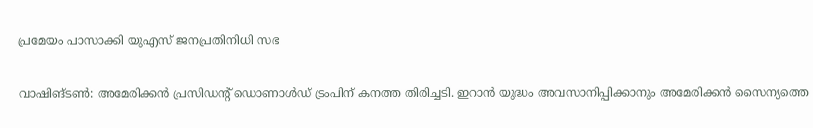പ്രമേയം പാസാക്കി യുഎസ് ജനപ്രതിനിധി സഭ

വാഷിങ്ടൺ: അമേരിക്കൻ പ്രസിഡന്റ് ഡൊണാൾഡ് ട്രംപിന് കനത്ത തിരിച്ചടി. ഇറാൻ യുദ്ധം അവസാനിപ്പിക്കാനും അമേരിക്കൻ സൈന്യത്തെ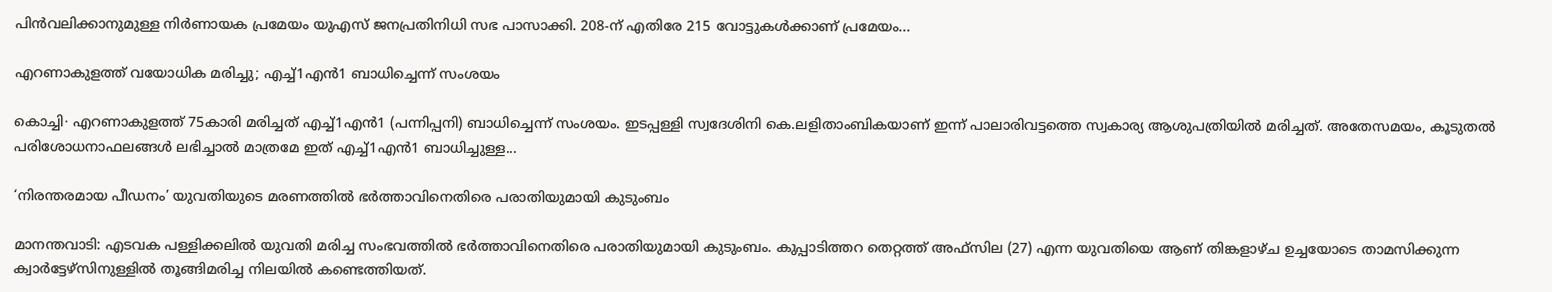പിൻവലിക്കാനുമുള്ള നിർണായക പ്രമേയം യുഎസ് ജനപ്രതിനിധി സഭ പാസാക്കി. 208-ന് എതിരേ 215 വോട്ടുകൾക്കാണ് പ്രമേയം...

എറണാകുളത്ത് വയോധിക മരിച്ചു; എച്ച്1എൻ1 ബാധിച്ചെന്ന് സംശയം

കൊച്ചി∙ എറണാകുളത്ത് 75കാരി മരിച്ചത് എച്ച്1എൻ1 (പന്നിപ്പനി) ബാധിച്ചെന്ന് സംശയം. ഇടപ്പള്ളി സ്വദേശിനി കെ.ലളിതാംബികയാണ് ഇന്ന് പാലാരിവട്ടത്തെ സ്വകാര്യ ആശുപത്രിയിൽ മരിച്ചത്. അതേസമയം, കൂടുതൽ പരിശോധനാഫലങ്ങൾ ലഭിച്ചാൽ മാത്രമേ ഇത് എച്ച്1എൻ1 ബാധിച്ചുള്ള...

‘നിരന്തരമായ പീഡനം’ യുവതിയുടെ മരണത്തിൽ ഭർത്താവിനെതിരെ പരാതിയുമായി കുടുംബം

മാനന്തവാടി: എടവക പള്ളിക്കലിൽ യുവതി മരിച്ച സംഭവത്തിൽ ഭർത്താവിനെതിരെ പരാതിയുമായി കുടുംബം. കുപ്പാടിത്തറ തെറ്റത്ത് അഫ്‌സില (27) എന്ന യുവതിയെ ആണ് തിങ്കളാഴ്ച ഉച്ചയോടെ താമസിക്കുന്ന ക്വാർട്ടേഴ്‌സിനുള്ളിൽ തൂങ്ങിമരിച്ച നിലയിൽ കണ്ടെത്തിയത്.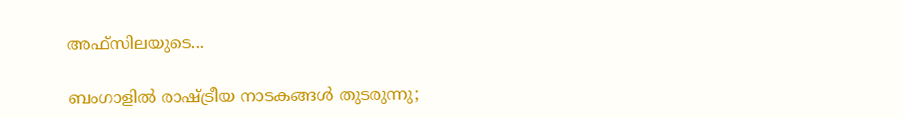അഫ്‌സിലയുടെ...

ബംഗാളിൽ രാഷ്ട്രീയ നാടകങ്ങൾ തുടരുന്നു;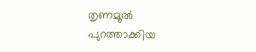തൃണമൂൽ പുറത്താക്കിയ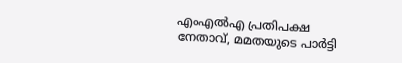എംഎൽഎ പ്രതിപക്ഷ നേതാവ്, മമതയുടെ പാർട്ടി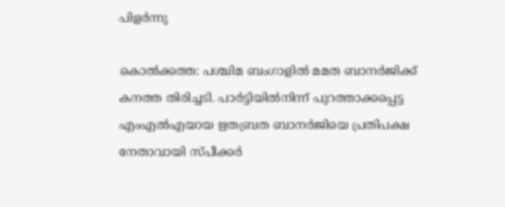പിളർന്നു

കൊൽക്കത്ത: പശ്ചിമ ബംഗാളിൽ മമത ബാനർജിക്ക് കനത്ത തിരിച്ചടി. പാർട്ടിയിൽനിന്ന് പുറത്താക്കപ്പെട്ട എംഎൽഎയായ ഋതബ്രത ബാനർജിയെ പ്രതിപക്ഷ നേതാവായി സ്പീക്കർ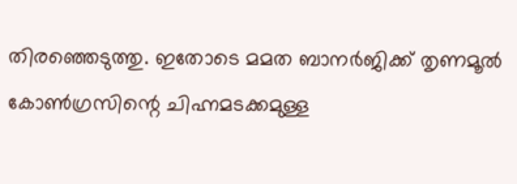തിരഞ്ഞെടുത്തു. ഇതോടെ മമത ബാനർജിക്ക് തൃണമൂൽ കോൺഗ്രസിന്റെ ചിഹ്നമടക്കമുള്ള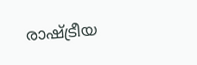രാഷ്ട്രീയ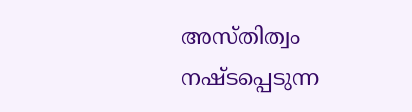അസ്തിത്വം നഷ്ടപ്പെടുന്ന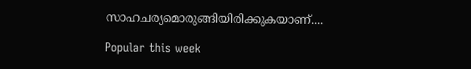സാഹചര്യമൊരുങ്ങിയിരിക്കുകയാണ്....

Popular this week